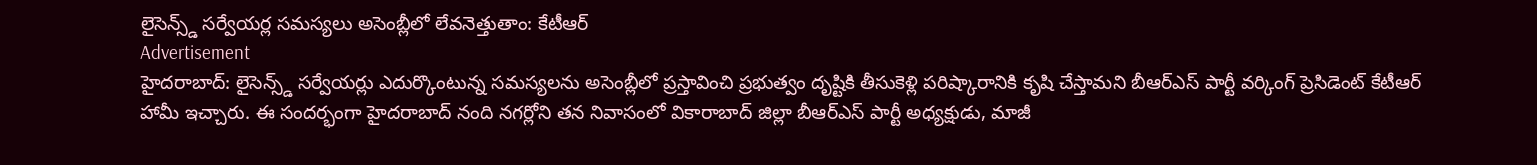లైసెన్స్డ్ సర్వేయర్ల సమస్యలు అసెంబ్లీలో లేవనెత్తుతాం: కేటీఆర్
Advertisement
హైదరాబాద్: లైసెన్స్డ్ సర్వేయర్లు ఎదుర్కొంటున్న సమస్యలను అసెంబ్లీలో ప్రస్తావించి ప్రభుత్వం దృష్టికి తీసుకెళ్లి పరిష్కారానికి కృషి చేస్తామని బీఆర్ఎస్ పార్టీ వర్కింగ్ ప్రెసిడెంట్ కేటీఆర్ హామీ ఇచ్చారు. ఈ సందర్భంగా హైదరాబాద్ నంది నగర్లోని తన నివాసంలో వికారాబాద్ జిల్లా బీఆర్ఎస్ పార్టీ అధ్యక్షుడు, మాజీ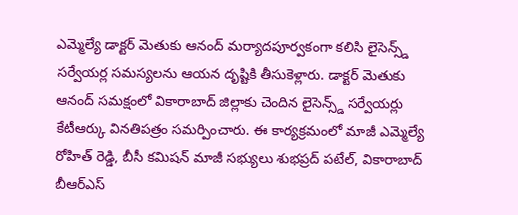ఎమ్మెల్యే డాక్టర్ మెతుకు ఆనంద్ మర్యాదపూర్వకంగా కలిసి లైసెన్స్డ్ సర్వేయర్ల సమస్యలను ఆయన దృష్టికి తీసుకెళ్లారు. డాక్టర్ మెతుకు ఆనంద్ సమక్షంలో వికారాబాద్ జిల్లాకు చెందిన లైసెన్స్డ్ సర్వేయర్లు కేటీఆర్కు వినతిపత్రం సమర్పించారు. ఈ కార్యక్రమంలో మాజీ ఎమ్మెల్యే రోహిత్ రెడ్డి, బీసీ కమిషన్ మాజీ సభ్యులు శుభప్రద్ పటేల్, వికారాబాద్ బీఆర్ఎస్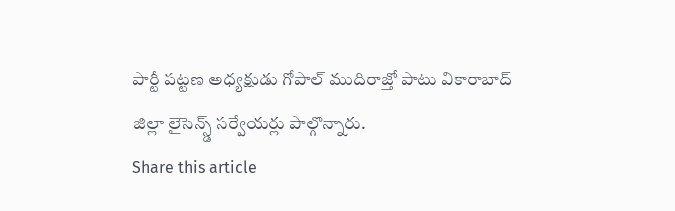పార్టీ పట్టణ అధ్యక్షుడు గోపాల్ ముదిరాజ్తో పాటు వికారాబాద్ జిల్లా లైసెన్స్డ్ సర్వేయర్లు పాల్గొన్నారు.
Share this article